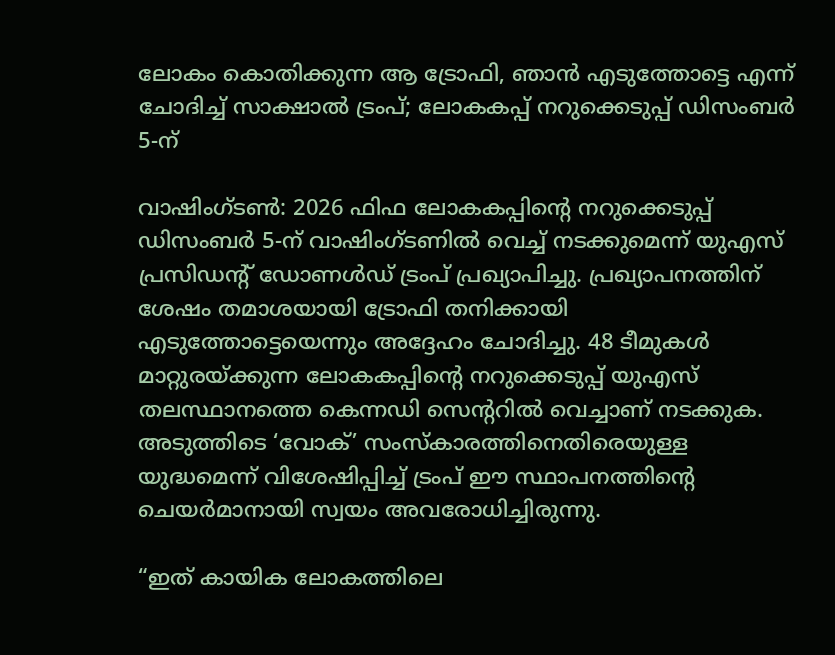ലോകം കൊതിക്കുന്ന ആ ട്രോഫി, ഞാൻ എടുത്തോട്ടെ എന്ന് ചോദിച്ച് സാക്ഷാൽ ട്രംപ്; ലോകകപ്പ് നറുക്കെടുപ്പ് ഡിസംബർ 5-ന്

വാഷിംഗ്ടൺ: 2026 ഫിഫ ലോകകപ്പിന്‍റെ നറുക്കെടുപ്പ് ഡിസംബർ 5-ന് വാഷിംഗ്ടണിൽ വെച്ച് നടക്കുമെന്ന് യുഎസ് പ്രസിഡന്റ് ഡോണൾഡ് ട്രംപ് പ്രഖ്യാപിച്ചു. പ്രഖ്യാപനത്തിന് ശേഷം തമാശയായി ട്രോഫി തനിക്കായി എടുത്തോട്ടെയെന്നും അദ്ദേഹം ചോദിച്ചു. 48 ടീമുകൾ മാറ്റുരയ്ക്കുന്ന ലോകകപ്പിന്റെ നറുക്കെടുപ്പ് യുഎസ് തലസ്ഥാനത്തെ കെന്നഡി സെന്ററിൽ വെച്ചാണ് നടക്കുക. അടുത്തിടെ ‘വോക്’ സംസ്കാരത്തിനെതിരെയുള്ള യുദ്ധമെന്ന് വിശേഷിപ്പിച്ച് ട്രംപ് ഈ സ്ഥാപനത്തിന്റെ ചെയർമാനായി സ്വയം അവരോധിച്ചിരുന്നു.

“ഇത് കായിക ലോകത്തിലെ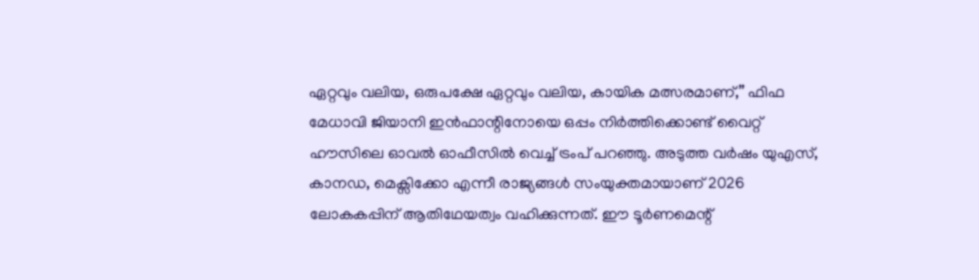ഏറ്റവും വലിയ, ഒരുപക്ഷേ ഏറ്റവും വലിയ, കായിക മത്സരമാണ്,” ഫിഫ മേധാവി ജിയാനി ഇൻഫാന്റിനോയെ ഒപ്പം നിർത്തിക്കൊണ്ട് വൈറ്റ് ഹൗസിലെ ഓവൽ ഓഫീസിൽ വെച്ച് ട്രംപ് പറഞ്ഞു. അടുത്ത വർഷം യുഎസ്, കാനഡ, മെക്സിക്കോ എന്നീ രാജ്യങ്ങൾ സംയുക്തമായാണ് 2026 ലോകകപ്പിന് ആതിഥേയത്വം വഹിക്കുന്നത്. ഈ ടൂർണമെന്റ്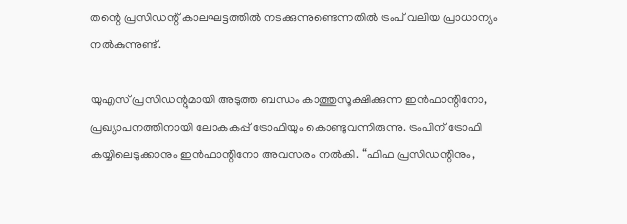തന്റെ പ്രസിഡന്റ് കാലഘട്ടത്തിൽ നടക്കുന്നുണ്ടെന്നതിൽ ട്രംപ് വലിയ പ്രാധാന്യം നൽകുന്നുണ്ട്.

യുഎസ് പ്രസിഡന്റുമായി അടുത്ത ബന്ധം കാത്തുസൂക്ഷിക്കുന്ന ഇൻഫാന്റിനോ, പ്രഖ്യാപനത്തിനായി ലോകകപ്പ് ട്രോഫിയും കൊണ്ടുവന്നിരുന്നു. ട്രംപിന് ട്രോഫി കയ്യിലെടുക്കാനും ഇൻഫാന്റിനോ അവസരം നൽകി. “ഫിഫ പ്രസിഡന്റിനും,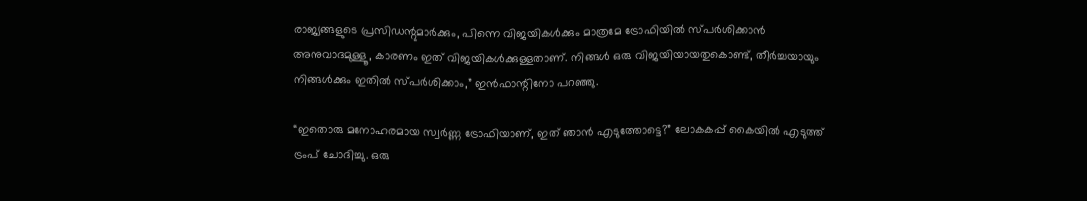രാജ്യങ്ങളുടെ പ്രസിഡന്റുമാർക്കും, പിന്നെ വിജയികൾക്കും മാത്രമേ ട്രോഫിയിൽ സ്പർശിക്കാൻ അനുവാദമുള്ളൂ, കാരണം ഇത് വിജയികൾക്കുള്ളതാണ്. നിങ്ങൾ ഒരു വിജയിയായതുകൊണ്ട്, തീർച്ചയായും നിങ്ങൾക്കും ഇതിൽ സ്പർശിക്കാം,” ഇൻഫാന്റിനോ പറഞ്ഞു.

“ഇതൊരു മനോഹരമായ സ്വർണ്ണ ട്രോഫിയാണ്, ഇത് ഞാൻ എടുത്തോട്ടെ?” ലോകകപ്പ് കൈയിൽ എടുത്ത് ട്രംപ് ചോദിച്ചു. ഒരു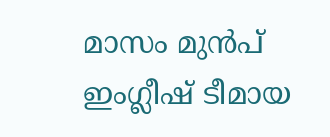മാസം മുൻപ് ഇംഗ്ലീഷ് ടീമായ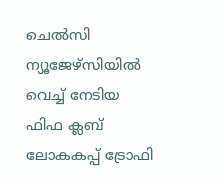ചെൽസി ന്യൂജേഴ്സിയിൽ വെച്ച് നേടിയ ഫിഫ ക്ലബ് ലോകകപ്പ് ട്രോഫി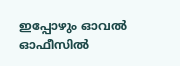ഇപ്പോഴും ഓവൽ ഓഫീസിൽ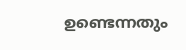ഉണ്ടെന്നതും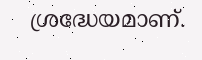ശ്രദ്ധേയമാണ്.